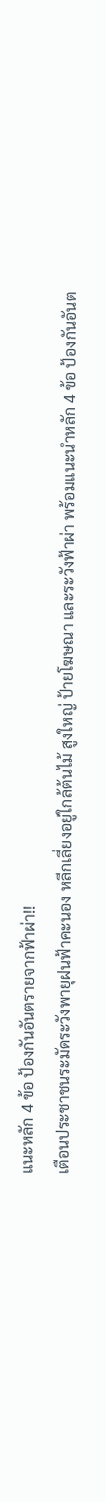แนะหลัก 4 ข้อ ป้องกันอันตรายจากฟ้าผ่า!!
เตือนประชาชนระมัดระวังพายุฝนฟ้าคะนอง หลีกเลี่ยงอยู่ใกล้ต้นไม้ สูงใหญ่ ป้ายโฆษณา และระวังฟ้าผ่า พร้อมแนะนำหลัก 4 ข้อ ป้องกันอันต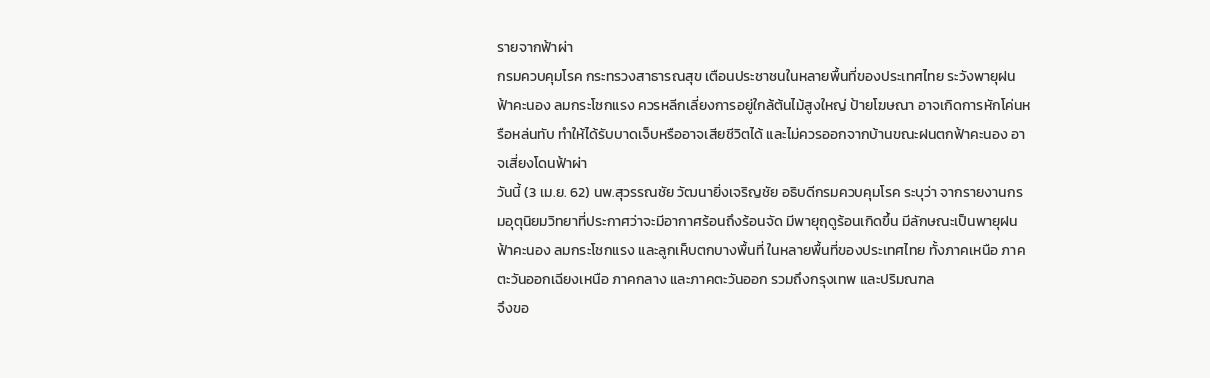รายจากฟ้าผ่า
กรมควบคุมโรค กระทรวงสาธารณสุข เตือนประชาชนในหลายพื้นที่ของประเทศไทย ระวังพายุฝนฟ้าคะนอง ลมกระโชกแรง ควรหลีกเลี่ยงการอยู่ใกล้ต้นไม้สูงใหญ่ ป้ายโฆษณา อาจเกิดการหักโค่นหรือหล่นทับ ทำให้ได้รับบาดเจ็บหรืออาจเสียชีวิตได้ และไม่ควรออกจากบ้านขณะฝนตกฟ้าคะนอง อาจเสี่ยงโดนฟ้าผ่า
วันนี้ (3 เม.ย. 62) นพ.สุวรรณชัย วัฒนายิ่งเจริญชัย อธิบดีกรมควบคุมโรค ระบุว่า จากรายงานกรมอุตุนิยมวิทยาที่ประกาศว่าจะมีอากาศร้อนถึงร้อนจัด มีพายุฤดูร้อนเกิดขึ้น มีลักษณะเป็นพายุฝนฟ้าคะนอง ลมกระโชกแรง และลูกเห็บตกบางพื้นที่ ในหลายพื้นที่ของประเทศไทย ทั้งภาคเหนือ ภาคตะวันออกเฉียงเหนือ ภาคกลาง และภาคตะวันออก รวมถึงกรุงเทพ และปริมณฑล
จึงขอ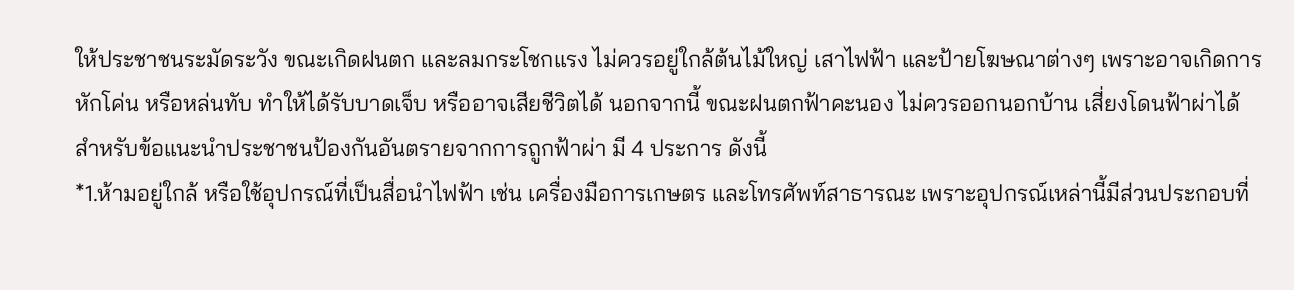ให้ประชาชนระมัดระวัง ขณะเกิดฝนตก และลมกระโชกแรง ไม่ควรอยู่ใกล้ต้นไม้ใหญ่ เสาไฟฟ้า และป้ายโฆษณาต่างๆ เพราะอาจเกิดการหักโค่น หรือหล่นทับ ทำให้ได้รับบาดเจ็บ หรืออาจเสียชีวิตได้ นอกจากนี้ ขณะฝนตกฟ้าคะนอง ไม่ควรออกนอกบ้าน เสี่ยงโดนฟ้าผ่าได้
สำหรับข้อแนะนำประชาชนป้องกันอันตรายจากการถูกฟ้าผ่า มี 4 ประการ ดังนี้
*1.ห้ามอยู่ใกล้ หรือใช้อุปกรณ์ที่เป็นสื่อนำไฟฟ้า เช่น เครื่องมือการเกษตร และโทรศัพท์สาธารณะ เพราะอุปกรณ์เหล่านี้มีส่วนประกอบที่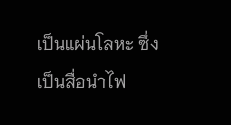เป็นแผ่นโลหะ ซึ่งเป็นสื่อนำไฟ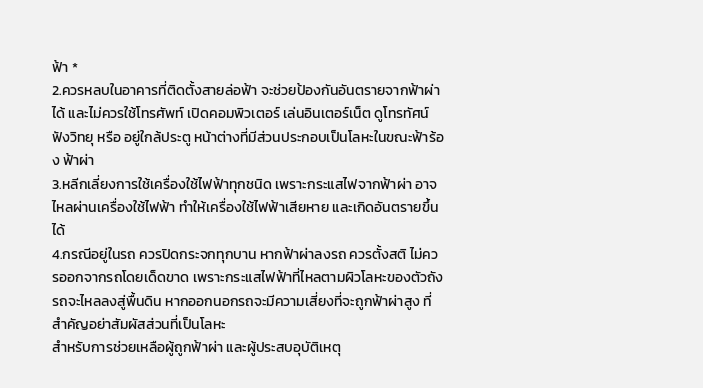ฟ้า *
2.ควรหลบในอาคารที่ติดตั้งสายล่อฟ้า จะช่วยป้องกันอันตรายจากฟ้าผ่าได้ และไม่ควรใช้โทรศัพท์ เปิดคอมพิวเตอร์ เล่นอินเตอร์เน็ต ดูโทรทัศน์ ฟังวิทยุ หรือ อยู่ใกล้ประตู หน้าต่างที่มีส่วนประกอบเป็นโลหะในขณะฟ้าร้อง ฟ้าผ่า
3.หลีกเลี่ยงการใช้เครื่องใช้ไฟฟ้าทุกชนิด เพราะกระแสไฟจากฟ้าผ่า อาจไหลผ่านเครื่องใช้ไฟฟ้า ทำให้เครื่องใช้ไฟฟ้าเสียหาย และเกิดอันตรายขึ้นได้
4.กรณีอยู่ในรถ ควรปิดกระจกทุกบาน หากฟ้าผ่าลงรถ ควรตั้งสติ ไม่ควรออกจากรถโดยเด็ดขาด เพราะกระแสไฟฟ้าที่ไหลตามผิวโลหะของตัวถังรถจะไหลลงสู่พื้นดิน หากออกนอกรถจะมีความเสี่ยงที่จะถูกฟ้าผ่าสูง ที่สำคัญอย่าสัมผัสส่วนที่เป็นโลหะ
สำหรับการช่วยเหลือผู้ถูกฟ้าผ่า และผู้ประสบอุบัติเหตุ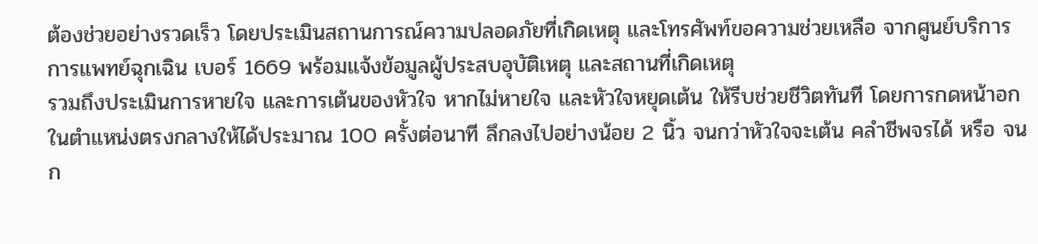ต้องช่วยอย่างรวดเร็ว โดยประเมินสถานการณ์ความปลอดภัยที่เกิดเหตุ และโทรศัพท์ขอความช่วยเหลือ จากศูนย์บริการการแพทย์ฉุกเฉิน เบอร์ 1669 พร้อมแจ้งข้อมูลผู้ประสบอุบัติเหตุ และสถานที่เกิดเหตุ
รวมถึงประเมินการหายใจ และการเต้นของหัวใจ หากไม่หายใจ และหัวใจหยุดเต้น ให้รีบช่วยชีวิตทันที โดยการกดหน้าอกในตำแหน่งตรงกลางให้ได้ประมาณ 100 ครั้งต่อนาที ลึกลงไปอย่างน้อย 2 นิ้ว จนกว่าหัวใจจะเต้น คลำชีพจรได้ หรือ จนก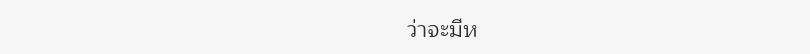ว่าจะมีห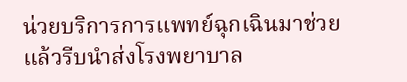น่วยบริการการแพทย์ฉุกเฉินมาช่วย แล้วรีบนำส่งโรงพยาบาล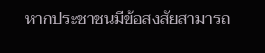หากประชาชนมีข้อสงสัยสามารถ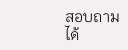สอบถามได้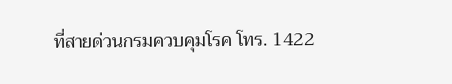ที่สายด่วนกรมควบคุมโรค โทร. 1422